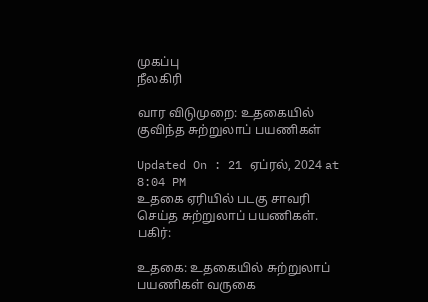முகப்பு
நீலகிரி

வார விடுமுறை: உதகையில் குவிந்த சுற்றுலாப் பயணிகள்

Updated On : 21 ஏப்ரல், 2024 at 8:04 PM
உதகை ஏரியில் படகு சாவரி செய்த சுற்றுலாப் பயணிகள்.
பகிர்:

உதகை: உதகையில் சுற்றுலாப் பயணிகள் வருகை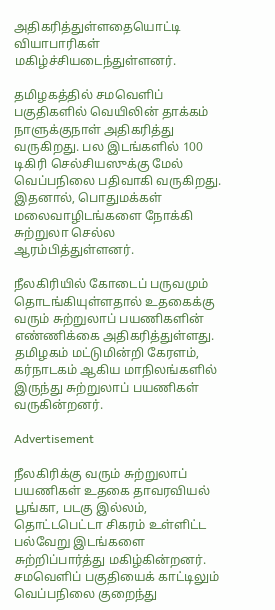அதிகரித்துள்ளதையொட்டி வியாபாரிகள் மகிழ்ச்சியடைந்துள்ளனர்.

தமிழகத்தில் சமவெளிப் பகுதிகளில் வெயிலின் தாக்கம் நாளுக்குநாள் அதிகரித்து வருகிறது. பல இடங்களில் 100 டிகிரி செல்சியஸுக்கு மேல் வெப்பநிலை பதிவாகி வருகிறது. இதனால், பொதுமக்கள் மலைவாழிடங்களை நோக்கி சுற்றுலா செல்ல ஆரம்பித்துள்ளனர்.

நீலகிரியில் கோடைப் பருவமும் தொடங்கியுள்ளதால் உதகைக்கு வரும் சுற்றுலாப் பயணிகளின் எண்ணிக்கை அதிகரித்துள்ளது. தமிழகம் மட்டுமின்றி கேரளம், கர்நாடகம் ஆகிய மாநிலங்களில் இருந்து சுற்றுலாப் பயணிகள் வருகின்றனர்.

Advertisement

நீலகிரிக்கு வரும் சுற்றுலாப் பயணிகள் உதகை தாவரவியல் பூங்கா, படகு இல்லம், தொட்டபெட்டா சிகரம் உள்ளிட்ட பல்வேறு இடங்களை சுற்றிப்பார்த்து மகிழ்கின்றனர். சமவெளிப் பகுதியைக் காட்டிலும் வெப்பநிலை குறைந்து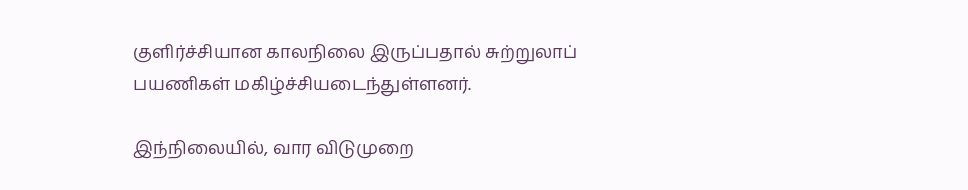குளிர்ச்சியான காலநிலை இருப்பதால் சுற்றுலாப் பயணிகள் மகிழ்ச்சியடைந்துள்ளனர்.

இந்நிலையில், வார விடுமுறை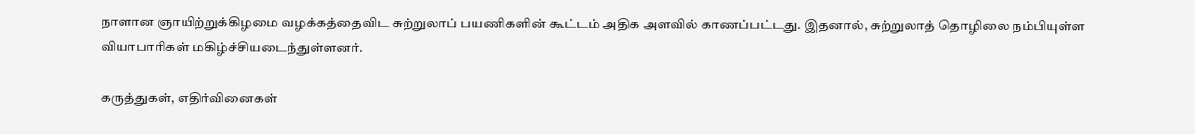நாளான ஞாயிற்றுக்கிழமை வழக்கத்தைவிட சுற்றுலாப் பயணிகளின் கூட்டம் அதிக அளவில் காணப்பட்டது. இதனால், சுற்றுலாத் தொழிலை நம்பியுள்ள வியாபாரிகள் மகிழ்ச்சியடைந்துள்ளனர்.

கருத்துகள், எதிர்வினைகள்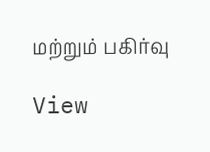மற்றும் பகிர்வு

View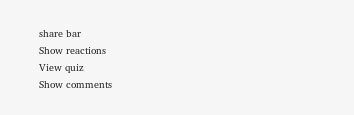share bar
Show reactions
View quiz
Show comments